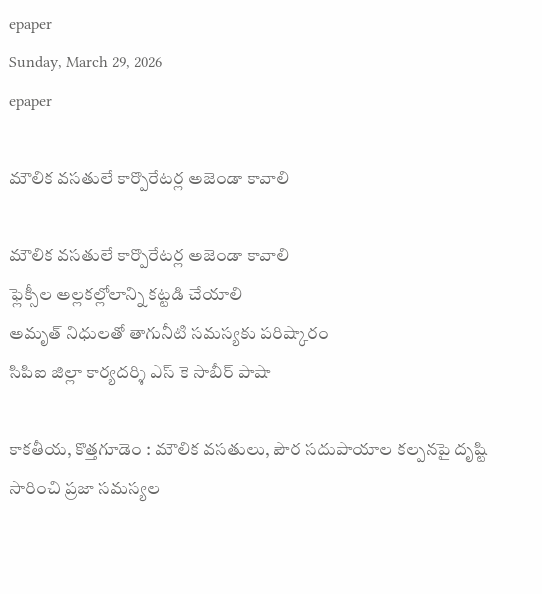epaper
Sunday, March 29, 2026
epaper

మౌలిక వసతులే కార్పొరేటర్ల అజెండా కావాలి

మౌలిక వసతులే కార్పొరేటర్ల అజెండా కావాలి
ఫ్లెక్సీల అల్లకల్లోలాన్ని కట్టడి చేయాలి
అమృత్ నిధులతో తాగునీటి సమస్యకు పరిష్కారం
సిపిఐ జిల్లా కార్యదర్శి ఎస్ కె సాబీర్ పాషా

కాకతీయ, కొత్తగూడెం : మౌలిక వసతులు, పౌర సదుపాయాల కల్పనపై దృష్టి సారించి ప్రజా సమస్యల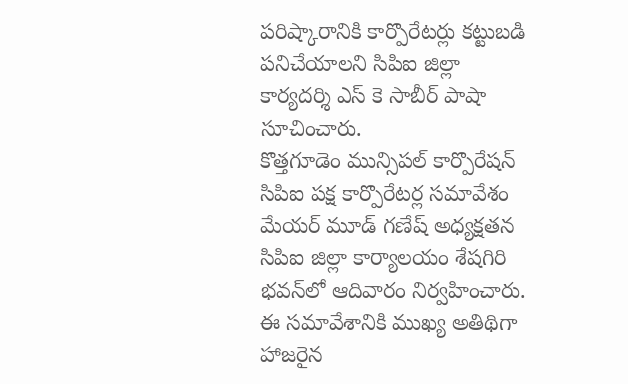పరిష్కారానికి కార్పొరేటర్లు కట్టుబడి పనిచేయాలని సిపిఐ జిల్లా కార్యదర్శి ఎస్ కె సాబీర్ పాషా సూచించారు.
కొత్తగూడెం మున్సిపల్ కార్పొరేషన్ సిపిఐ పక్ష కార్పొరేటర్ల సమావేశం మేయర్ మూడ్ గణేష్ అధ్యక్షతన సిపిఐ జిల్లా కార్యాలయం శేషగిరి భవన్‌లో ఆదివారం నిర్వహించారు. ఈ సమావేశానికి ముఖ్య అతిథిగా హాజరైన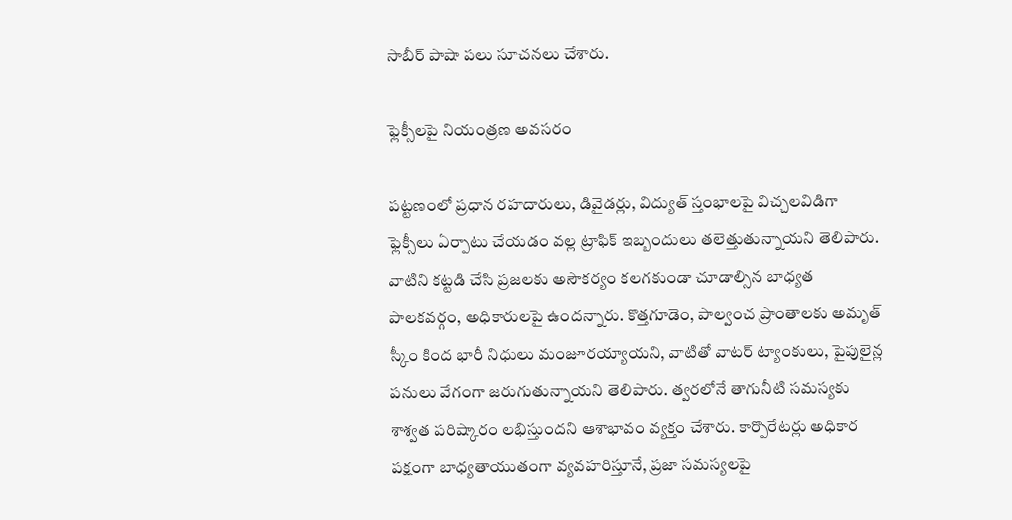సాబీర్ పాషా పలు సూచనలు చేశారు.

ఫ్లెక్సీలపై నియంత్రణ అవసరం

పట్టణంలో ప్రధాన రహదారులు, డివైడర్లు, విద్యుత్ స్తంభాలపై విచ్చలవిడిగా ఫ్లెక్సీలు ఏర్పాటు చేయడం వల్ల ట్రాఫిక్ ఇబ్బందులు తలెత్తుతున్నాయని తెలిపారు. వాటిని కట్టడి చేసి ప్రజలకు అసౌకర్యం కలగకుండా చూడాల్సిన బాధ్యత పాలకవర్గం, అధికారులపై ఉందన్నారు. కొత్తగూడెం, పాల్వంచ ప్రాంతాలకు అమృత్ స్కీం కింద భారీ నిధులు మంజూరయ్యాయని, వాటితో వాటర్ ట్యాంకులు, పైపులైన్ల పనులు వేగంగా జరుగుతున్నాయని తెలిపారు. త్వరలోనే తాగునీటి సమస్యకు శాశ్వత పరిష్కారం లభిస్తుందని ఆశాభావం వ్యక్తం చేశారు. కార్పొరేటర్లు అధికార పక్షంగా బాధ్యతాయుతంగా వ్యవహరిస్తూనే, ప్రజా సమస్యలపై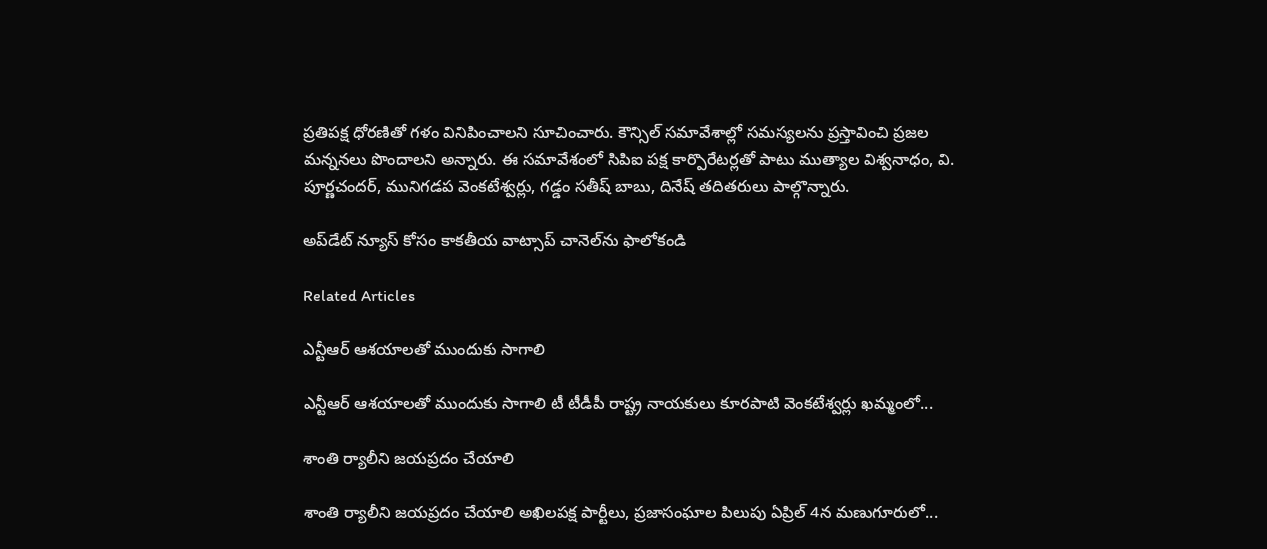ప్రతిపక్ష ధోరణితో గళం వినిపించాలని సూచించారు. కౌన్సిల్ సమావేశాల్లో సమస్యలను ప్రస్తావించి ప్రజల మన్ననలు పొందాలని అన్నారు. ఈ సమావేశంలో సిపిఐ పక్ష కార్పొరేటర్లతో పాటు ముత్యాల విశ్వనాధం, వి. పూర్ణచందర్, మునిగడప వెంకటేశ్వర్లు, గడ్డం సతీష్ బాబు, దినేష్ తదితరులు పాల్గొన్నారు.

అప్‌డేట్ న్యూస్ కోసం కాక‌తీయ వాట్సాప్ చానెల్‌ను ఫాలోకండి

Related Articles

ఎన్టీఆర్ ఆశయాలతో ముందుకు సాగాలి

ఎన్టీఆర్ ఆశయాలతో ముందుకు సాగాలి టీ టీడీపీ రాష్ట్ర నాయకులు కూరపాటి వెంకటేశ్వర్లు ఖమ్మంలో...

శాంతి ర్యాలీని జయప్రదం చేయాలి

శాంతి ర్యాలీని జయప్రదం చేయాలి అఖిలపక్ష పార్టీలు, ప్రజాసంఘాల పిలుపు ఏప్రిల్ 4న మణుగూరులో...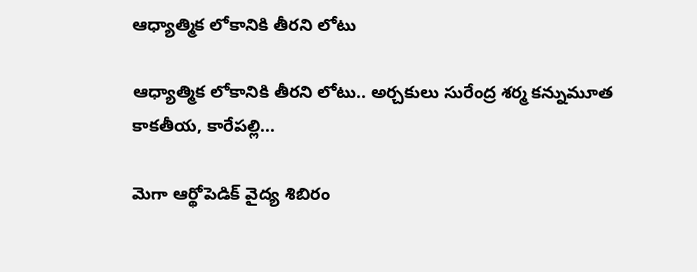ఆధ్యాత్మిక లోకానికి తీరని లోటు

ఆధ్యాత్మిక లోకానికి తీరని లోటు.. అర్చకులు సురేంద్ర శర్మ కన్నుమూత కాకతీయ, కారేపల్లి...

మెగా ఆర్థోపెడిక్ వైద్య శిబిరం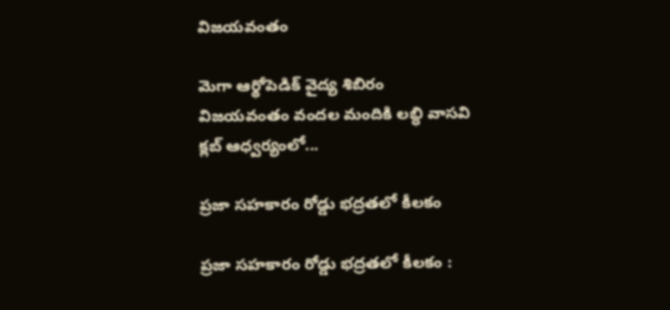విజయవంతం

మెగా ఆర్థోపెడిక్ వైద్య శిబిరం విజయవంతం వందల మందికి లబ్ధి వాసవి క్లబ్ ఆధ్వర్యంలో...

ప్రజా సహకారం రోడ్డు భద్రతలో కీలకం

ప్రజా సహకారం రోడ్డు భద్రతలో కీలకం :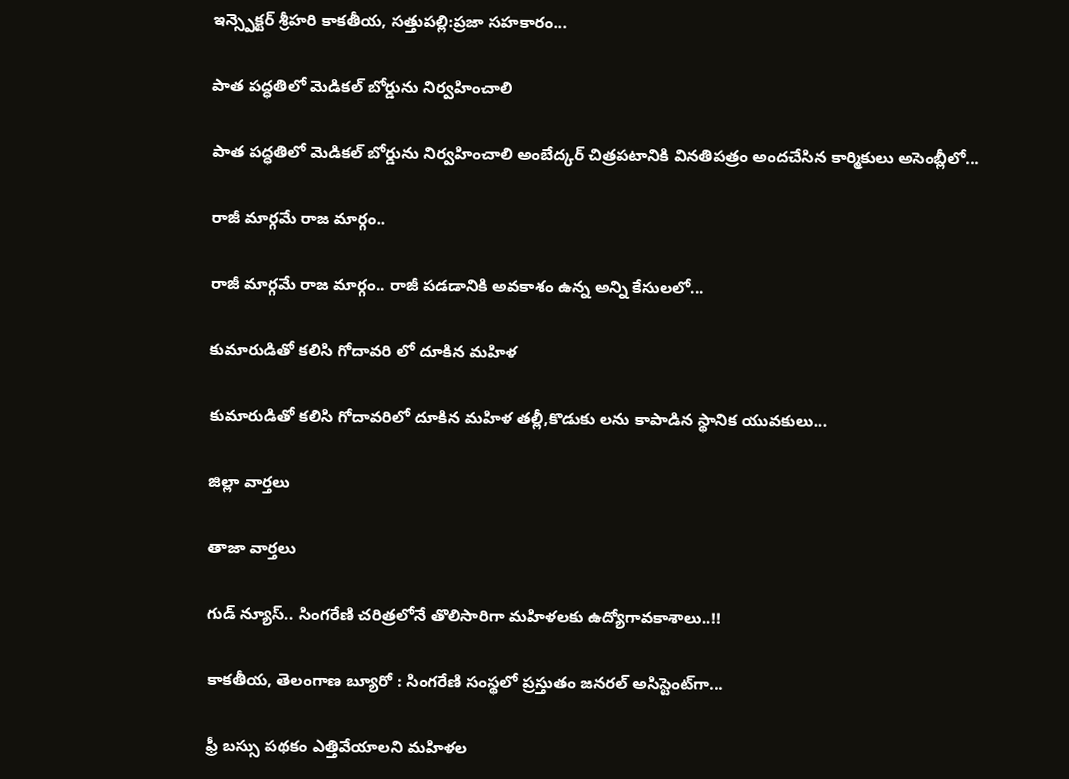ఇన్స్పెక్టర్ శ్రీహరి కాకతీయ, సత్తుపల్లి:ప్రజా సహకారం...

పాత పద్ధతిలో మెడికల్ బోర్డును నిర్వహించాలి

పాత పద్ధతిలో మెడికల్ బోర్డును నిర్వహించాలి అంబేద్కర్ చిత్రపటానికి వినతిపత్రం అందచేసిన కార్మికులు అసెంబ్లీలో...

రాజీ మార్గమే రాజ మార్గం..

రాజీ మార్గమే రాజ మార్గం.. రాజీ పడడానికి అవకాశం ఉన్న అన్ని కేసులలో...

కుమారుడితో కలిసి గోదావరి లో దూకిన మహిళ

కుమారుడితో కలిసి గోదావరిలో దూకిన మహిళ తల్లీ,కొడుకు లను కాపాడిన స్థానిక యువకులు...

జిల్లా వార్త‌లు

తాజా వార్త‌లు

గుడ్ న్యూస్.. సింగరేణి చరిత్రలోనే తొలిసారిగా మ‌హిళ‌ల‌కు ఉద్యోగావ‌కాశాలు..!!

కాక‌తీయ‌, తెలంగాణ బ్యూరో : సింగరేణి సంస్థలో ప్రస్తుతం జనరల్ అసిస్టెంట్‌గా...

ఫ్రీ బస్సు పథకం ఎత్తివేయాలని మహిళల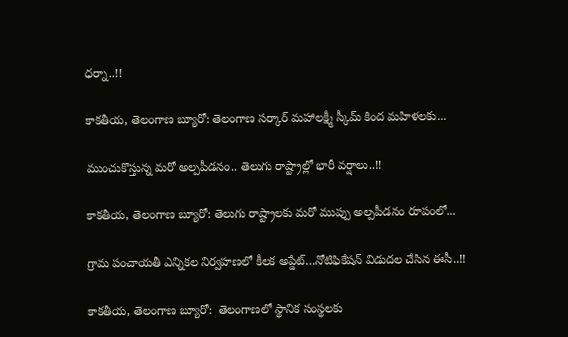ధర్నా..!!

కాకతీయ, తెలంగాణ బ్యూరో: తెలంగాణ సర్కార్ మహాలక్ష్మీ స్కీమ్ కింద మహిళలకు...

ముంచుకొస్తున్న మరో అల్పపీడనం.. తెలుగు రాష్ట్రాల్లో భారీ వర్షాలు..!!

కాకతీయ, తెలంగాణ బ్యూరో: తెలుగు రాష్ట్రాలకు మరో ముప్పు అల్పపీడనం రూపంలో...

గ్రామ పంచాయ‌తీ ఎన్నిక‌ల నిర్వ‌హ‌ణ‌లో కీల‌క అప్డేట్‌…నోటిఫికేషన్ విడుదల చేసిన ఈసీ..!!

కాకతీయ, తెలంగాణ బ్యూరో:  తెలంగాణలో స్థానిక సంస్థలకు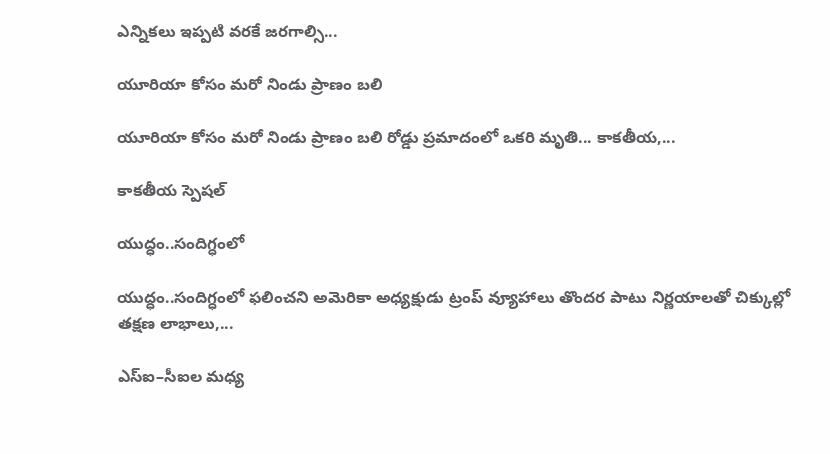ఎన్నికలు ఇప్పటి వరకే జరగాల్సి...

యూరియా కోసం మరో నిండు ప్రాణం బలి

యూరియా కోసం మరో నిండు ప్రాణం బలి రోడ్డు ప్రమాదంలో ఒకరి మృతి... కాకతీయ,...

కాక‌తీయ స్పెష‌ల్‌

యుద్ధం..సందిగ్ధంలో

యుద్ధం..సందిగ్ధంలో ఫ‌లించని అమెరికా అధ్య‌క్షుడు ట్రంప్ వ్యూహాలు తొంద‌ర పాటు నిర్ణ‌యాల‌తో చిక్కుల్లో తక్షణ లాభాలు,...

ఎస్ఐ–సీఐల మ‌ధ్య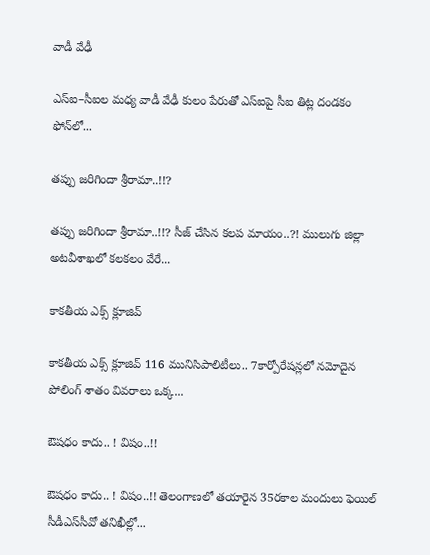వాడీ వేఢీ

ఎస్ఐ–సీఐల మ‌ధ్య వాడీ వేఢీ కులం పేరుతో ఎస్ఐపై సీఐ తిట్ల దండ‌కం ఫోన్‌లో...

త‌ప్పు జ‌రిగిందా శ్రీరామా..!!?

త‌ప్పు జ‌రిగిందా శ్రీరామా..!!? సీజ్ చేసిన క‌ల‌ప‌ మాయం..?! ములుగు జిల్లా అట‌వీశాఖ‌లో క‌ల‌క‌లం వేరే...

కాక‌తీయ ఎక్స్ క్లూజివ్

కాక‌తీయ ఎక్స్ క్లూజివ్ 116 మునిసిపాలిటీలు.. 7కార్పోరేష‌న్ల‌లో న‌మోదైన పోలింగ్ శాతం వివ‌రాలు ఒక్క...

ఔష‌ధం కాదు.. ! విషం..!!

ఔష‌ధం కాదు.. ! విషం..!! తెలంగాణలో తయారైన 35ర‌కాల మందులు ఫెయిల్‌ సీడీఎస్‌సీవో తనిఖీల్లో...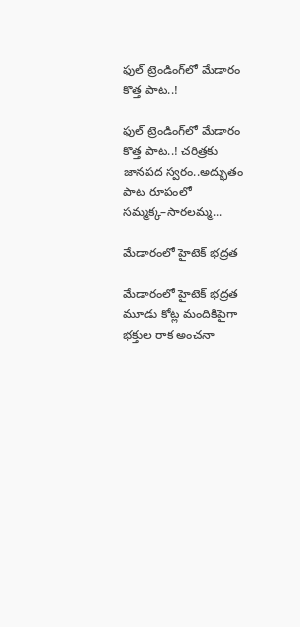ఫుల్ ట్రెండింగ్‌లో మేడారం కొత్త పాట..!

ఫుల్ ట్రెండింగ్‌లో మేడారం కొత్త పాట..! చరిత్రకు జానపద స్వరం..అద్భుతం పాట రూపంలో సమ్మక్క–సారలమ్మ...

మేడారంలో హైటెక్ భద్రత

మేడారంలో హైటెక్ భద్రత మూడు కోట్ల మందికిపైగా భక్తుల రాక అంచనా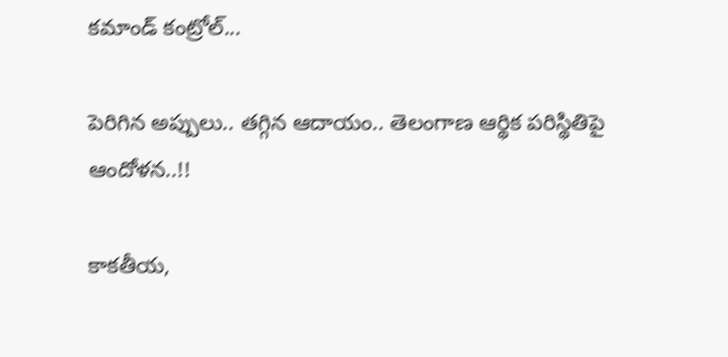కమాండ్ కంట్రోల్...

పెరిగిన అప్పులు.. తగ్గిన ఆదాయం.. తెలంగాణ ఆర్థిక పరిస్థితిపై ఆందోళన..!!

కాకతీయ,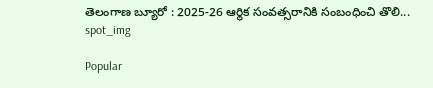తెలంగాణ బ్యూరో : 2025-26 ఆర్థిక సంవత్సరానికి సంబంధించి తొలి...
spot_img

Popular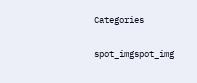Categories

spot_imgspot_img